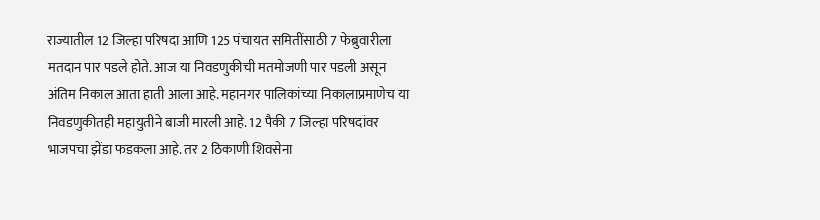राज्यातील 12 जिल्हा परिषदा आणि 125 पंचायत समितींसाठी 7 फेब्रुवारीला मतदान पार पडले होते. आज या निवडणुकीची मतमोजणी पार पडली असून अंतिम निकाल आता हाती आला आहे. महानगर पालिकांच्या निकालाप्रमाणेच या निवडणुकीतही महायुतीने बाजी मारली आहे. 12 पैकी 7 जिल्हा परिषदांवर भाजपचा झेंडा फडकला आहे. तर 2 ठिकाणी शिवसेना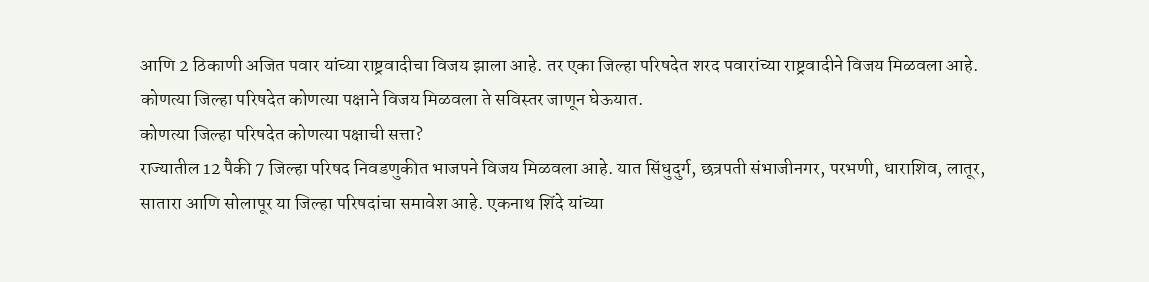आणि 2 ठिकाणी अजित पवार यांच्या राष्ट्रवादीचा विजय झाला आहे. तर एका जिल्हा परिषदेत शरद पवारांच्या राष्ट्रवादीने विजय मिळवला आहे. कोणत्या जिल्हा परिषदेत कोणत्या पक्षाने विजय मिळवला ते सविस्तर जाणून घेऊयात.
कोणत्या जिल्हा परिषदेत कोणत्या पक्षाची सत्ता?
राज्यातील 12 पैकी 7 जिल्हा परिषद निवडणुकीत भाजपने विजय मिळवला आहे. यात सिंधुदुर्ग, छत्रपती संभाजीनगर, परभणी, धाराशिव, लातूर, सातारा आणि सोलापूर या जिल्हा परिषदांचा समावेश आहे. एकनाथ शिंदे यांच्या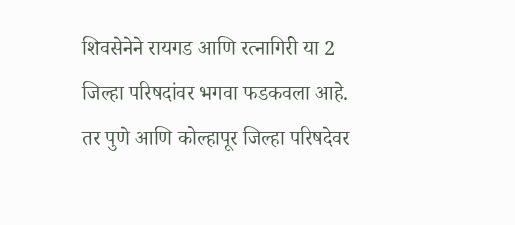शिवसेनेने रायगड आणि रत्नागिरी या 2 जिल्हा परिषदांवर भगवा फडकवला आहे. तर पुणे आणि कोल्हापूर जिल्हा परिषदेवर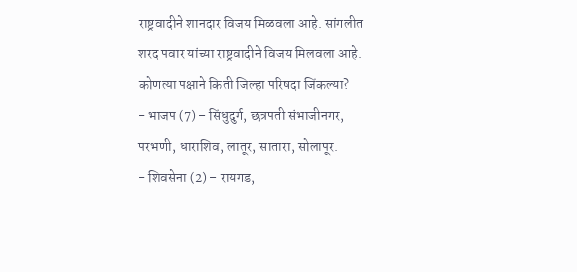राष्ट्रवादीने शानदार विजय मिळवला आहे. सांगलीत शरद पवार यांच्या राष्ट्रवादीने विजय मिलवला आहे.
कोणत्या पक्षाने किती जिल्हा परिषदा जिंकल्या?
- भाजप (7) – सिंधुदुर्ग, छत्रपती संभाजीनगर, परभणी, धाराशिव, लातूर, सातारा, सोलापूर.
- शिवसेना (2) – रायगड,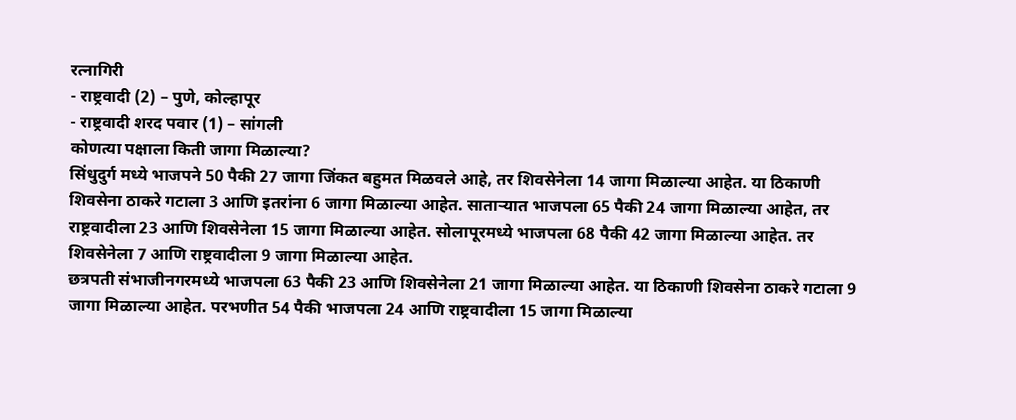रत्नागिरी
- राष्ट्रवादी (2) – पुणे, कोल्हापूर
- राष्ट्रवादी शरद पवार (1) – सांगली
कोणत्या पक्षाला किती जागा मिळाल्या?
सिंधुदुर्ग मध्ये भाजपने 50 पैकी 27 जागा जिंकत बहुमत मिळवले आहे, तर शिवसेनेला 14 जागा मिळाल्या आहेत. या ठिकाणी शिवसेना ठाकरे गटाला 3 आणि इतरांना 6 जागा मिळाल्या आहेत. साताऱ्यात भाजपला 65 पैकी 24 जागा मिळाल्या आहेत, तर राष्ट्रवादीला 23 आणि शिवसेनेला 15 जागा मिळाल्या आहेत. सोलापूरमध्ये भाजपला 68 पैकी 42 जागा मिळाल्या आहेत. तर शिवसेनेला 7 आणि राष्ट्रवादीला 9 जागा मिळाल्या आहेत.
छत्रपती संभाजीनगरमध्ये भाजपला 63 पैकी 23 आणि शिवसेनेला 21 जागा मिळाल्या आहेत. या ठिकाणी शिवसेना ठाकरे गटाला 9 जागा मिळाल्या आहेत. परभणीत 54 पैकी भाजपला 24 आणि राष्ट्रवादीला 15 जागा मिळाल्या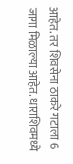आहेत. तर शिवसेना ठाकरे गटाला 6 जागा मिळाल्या आहेत. धाराशिवमध्ये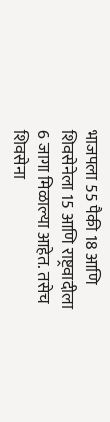भाजपला 55 पैकी 18 आणि शिवसेनेला 15 आणि राष्ट्रवादीला 6 जागा मिळाल्या आहेत. तसेच शिवसेना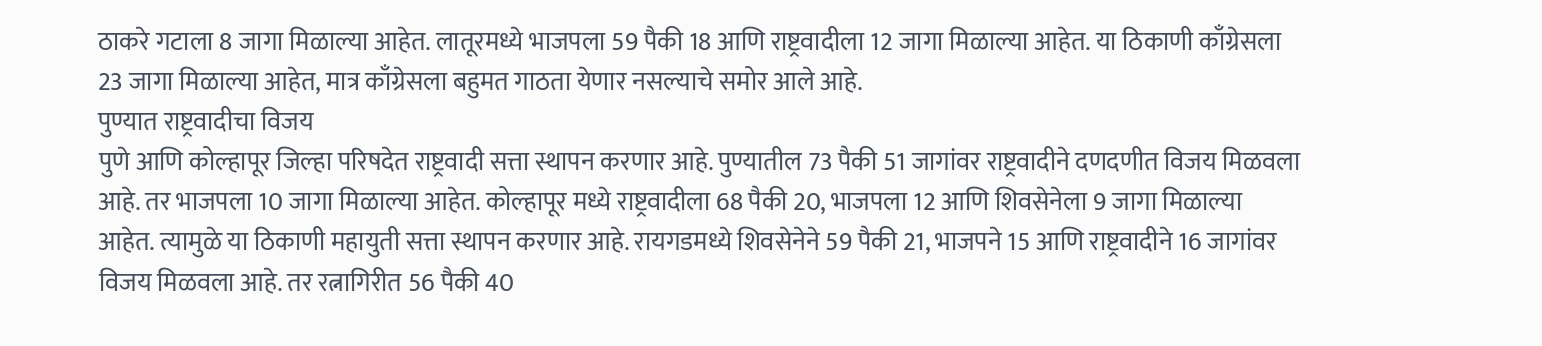ठाकरे गटाला 8 जागा मिळाल्या आहेत. लातूरमध्ये भाजपला 59 पैकी 18 आणि राष्ट्रवादीला 12 जागा मिळाल्या आहेत. या ठिकाणी काँग्रेसला 23 जागा मिळाल्या आहेत, मात्र काँग्रेसला बहुमत गाठता येणार नसल्याचे समोर आले आहे.
पुण्यात राष्ट्रवादीचा विजय
पुणे आणि कोल्हापूर जिल्हा परिषदेत राष्ट्रवादी सत्ता स्थापन करणार आहे. पुण्यातील 73 पैकी 51 जागांवर राष्ट्रवादीने दणदणीत विजय मिळवला आहे. तर भाजपला 10 जागा मिळाल्या आहेत. कोल्हापूर मध्ये राष्ट्रवादीला 68 पैकी 20, भाजपला 12 आणि शिवसेनेला 9 जागा मिळाल्या आहेत. त्यामुळे या ठिकाणी महायुती सत्ता स्थापन करणार आहे. रायगडमध्ये शिवसेनेने 59 पैकी 21, भाजपने 15 आणि राष्ट्रवादीने 16 जागांवर विजय मिळवला आहे. तर रत्नागिरीत 56 पैकी 40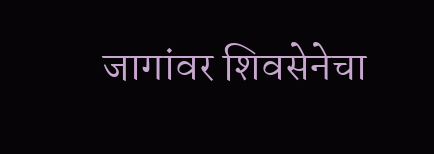जागांवर शिवसेनेचा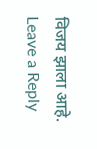विजय झाला आहे.
Leave a Reply